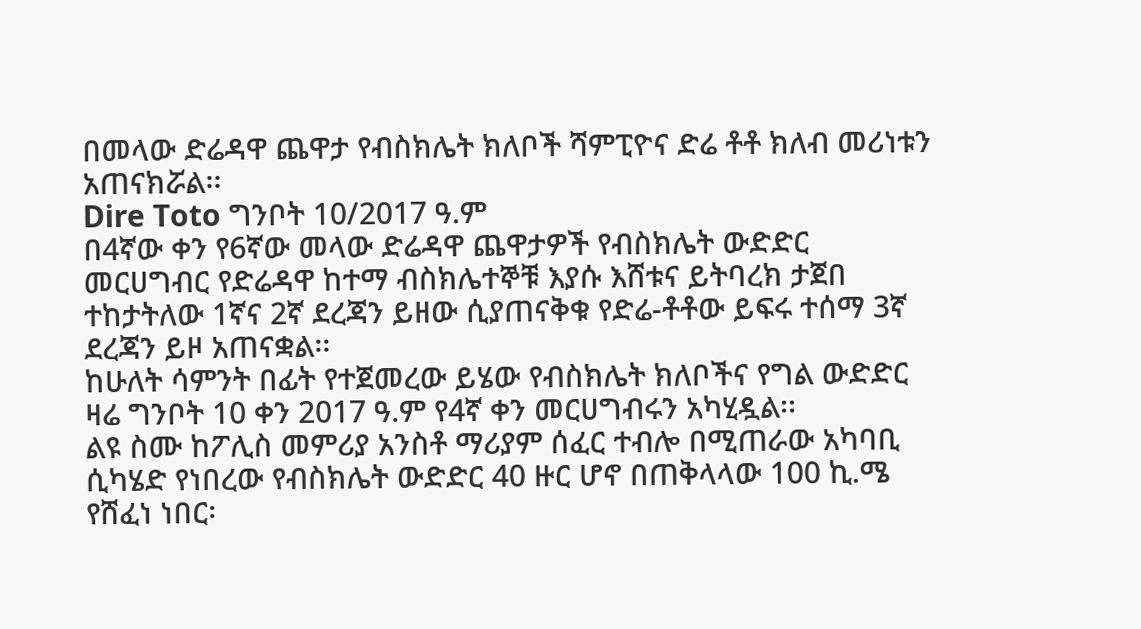በመላው ድሬዳዋ ጨዋታ የብስክሌት ክለቦች ሻምፒዮና ድሬ ቶቶ ክለብ መሪነቱን አጠናክሯል፡፡
Dire Toto ግንቦት 10/2017 ዓ.ም
በ4ኛው ቀን የ6ኛው መላው ድሬዳዋ ጨዋታዎች የብስክሌት ውድድር መርሀግብር የድሬዳዋ ከተማ ብስክሌተኞቹ እያሱ እሸቱና ይትባረክ ታጀበ ተከታትለው 1ኛና 2ኛ ደረጃን ይዘው ሲያጠናቅቁ የድሬ-ቶቶው ይፍሩ ተሰማ 3ኛ ደረጃን ይዞ አጠናቋል፡፡
ከሁለት ሳምንት በፊት የተጀመረው ይሄው የብስክሌት ክለቦችና የግል ውድድር ዛሬ ግንቦት 10 ቀን 2017 ዓ.ም የ4ኛ ቀን መርሀግብሩን አካሂዷል፡፡
ልዩ ስሙ ከፖሊስ መምሪያ አንስቶ ማሪያም ሰፈር ተብሎ በሚጠራው አካባቢ ሲካሄድ የነበረው የብስክሌት ውድድር 40 ዙር ሆኖ በጠቅላላው 100 ኪ.ሜ የሸፈነ ነበር፡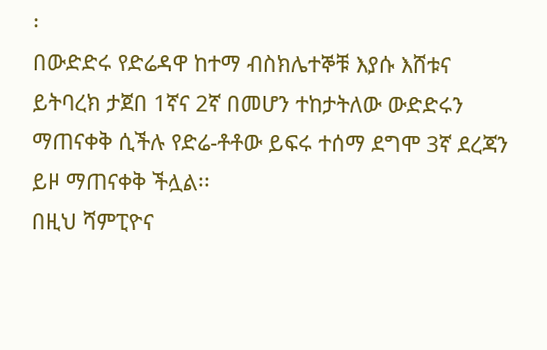፡
በውድድሩ የድሬዳዋ ከተማ ብስክሌተኞቹ እያሱ እሸቱና ይትባረክ ታጀበ 1ኛና 2ኛ በመሆን ተከታትለው ውድድሩን ማጠናቀቅ ሲችሉ የድሬ-ቶቶው ይፍሩ ተሰማ ደግሞ 3ኛ ደረጃን ይዞ ማጠናቀቅ ችሏል፡፡
በዚህ ሻምፒዮና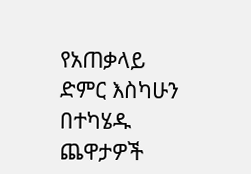የአጠቃላይ ድምር እስካሁን በተካሄዱ ጨዋታዎች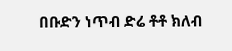በቡድን ነጥብ ድሬ ቶቶ ክለብ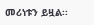መሪነቱን ይዟል፡፡